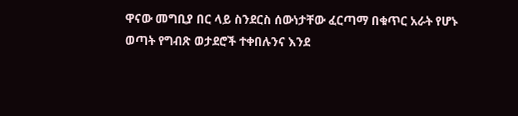ዋናው መግቢያ በር ላይ ስንደርስ ሰውነታቸው ፈርጣማ በቁጥር አራት የሆኑ ወጣት የግብጽ ወታደሮች ተቀበሉንና እንደ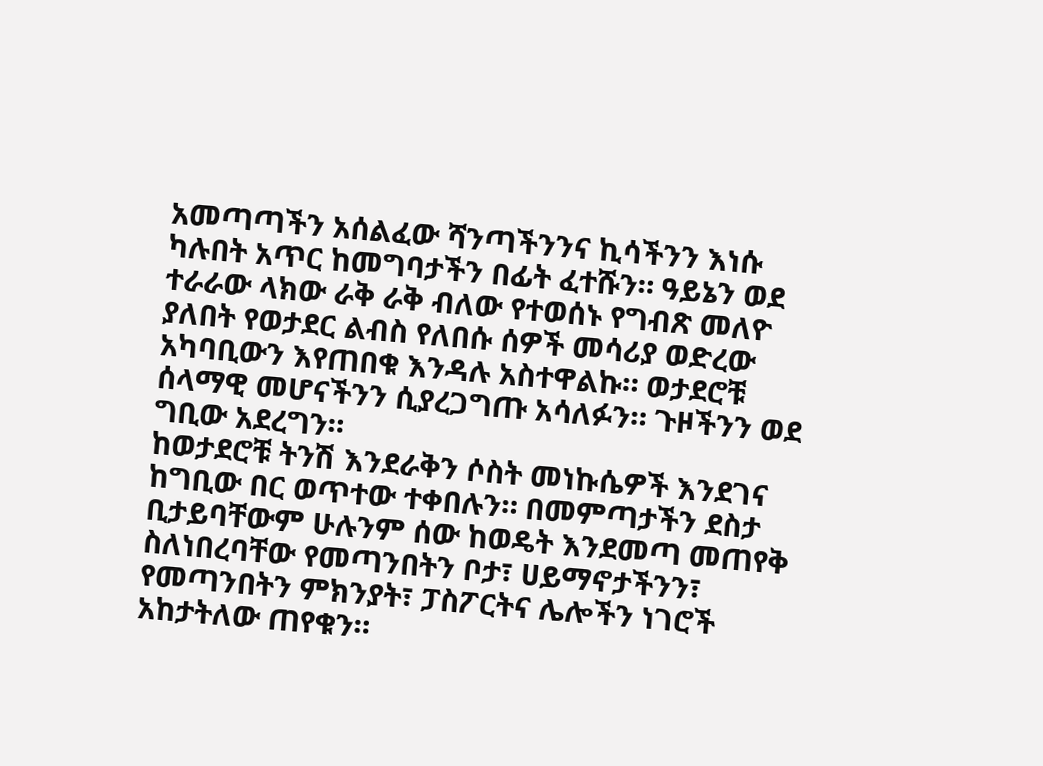አመጣጣችን አሰልፈው ሻንጣችንንና ኪሳችንን እነሱ ካሉበት አጥር ከመግባታችን በፊት ፈተሹን። ዓይኔን ወደ ተራራው ላክው ራቅ ራቅ ብለው የተወሰኑ የግብጽ መለዮ ያለበት የወታደር ልብስ የለበሱ ሰዎች መሳሪያ ወድረው አካባቢውን እየጠበቁ እንዳሉ አስተዋልኩ። ወታደሮቹ ሰላማዊ መሆናችንን ሲያረጋግጡ አሳለፉን። ጉዞችንን ወደ ግቢው አደረግን።
ከወታደሮቹ ትንሽ እንደራቅን ሶስት መነኩሴዎች እንደገና ከግቢው በር ወጥተው ተቀበሉን። በመምጣታችን ደስታ ቢታይባቸውም ሁሉንም ሰው ከወዴት እንደመጣ መጠየቅ ስለነበረባቸው የመጣንበትን ቦታ፣ ሀይማኖታችንን፣ የመጣንበትን ምክንያት፣ ፓስፖርትና ሌሎችን ነገሮች አከታትለው ጠየቁን።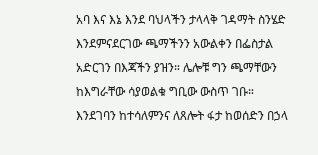አባ እና እኔ እንደ ባህላችን ታላላቅ ገዳማት ስንሄድ እንደምናደርገው ጫማችንን አውልቀን በፌስታል አድርገን በእጃችን ያዝን። ሌሎቹ ግን ጫማቸውን ከእግራቸው ሳያወልቁ ግቢው ውስጥ ገቡ።
እንደገባን ከተሳለምንና ለጸሎት ፋታ ከወሰድን በኃላ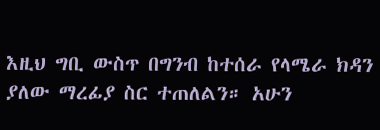እዚህ ግቢ ውስጥ በግንብ ከተሰራ የላሜራ ክዳን ያለው ማረፊያ ስር ተጠለልን። አሁን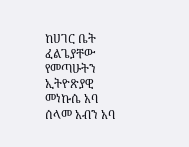ከሀገር ቤት ፈልጌያቸው የመጣሁትን ኢትዮጽያዊ መነኩሴ አባ ሰላመ አብን አባ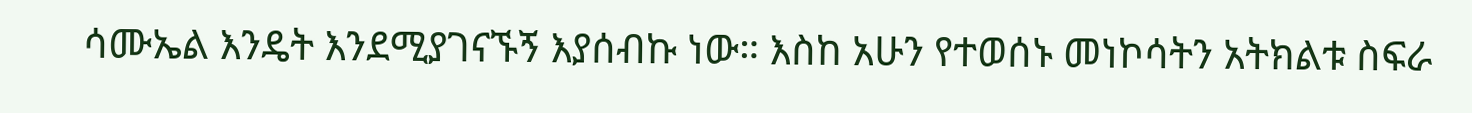ሳሙኤል እንዴት እንደሚያገናኙኝ እያሰብኩ ነው። እስከ አሁን የተወሰኑ መነኮሳትን አትክልቱ ስፍራ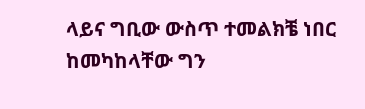ላይና ግቢው ውስጥ ተመልክቼ ነበር ከመካከላቸው ግን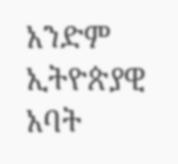አንድም ኢትዮጵያዊ አባት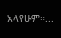አላየሁም።...